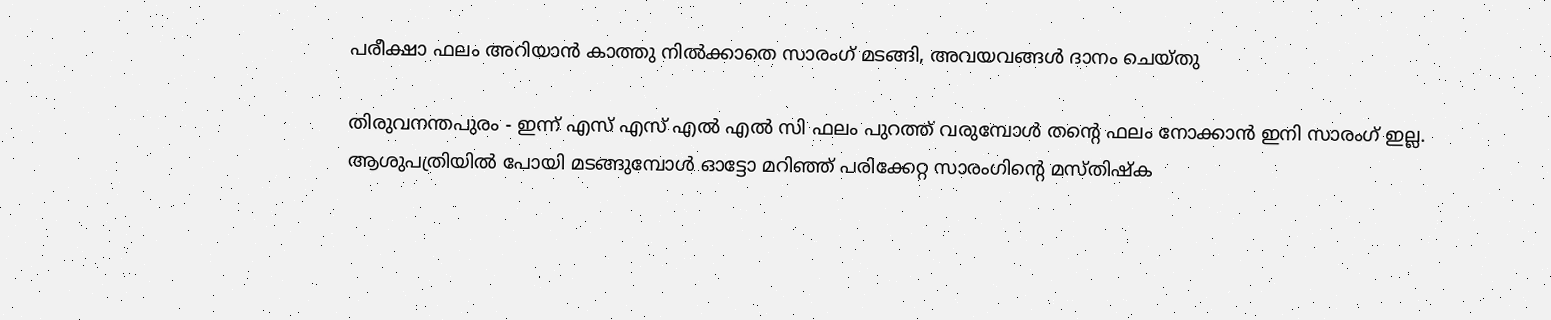പരീക്ഷാ ഫലം അറിയാന്‍ കാത്തു നില്‍ക്കാതെ സാരംഗ് മടങ്ങി, അവയവങ്ങള്‍ ദാനം ചെയ്തു

തിരുവനന്തപുരം - ഇന്ന് എസ് എസ് എല്‍ എല്‍ സി ഫലം പുറത്ത് വരുമ്പോള്‍ തന്റെ ഫലം നോക്കാന്‍ ഇനി സാരംഗ് ഇല്ല. ആശുപത്രിയില്‍ പോയി മടങ്ങുമ്പോള്‍ ഓട്ടോ മറിഞ്ഞ് പരിക്കേറ്റ സാരംഗിന്റെ മസ്തിഷ്‌ക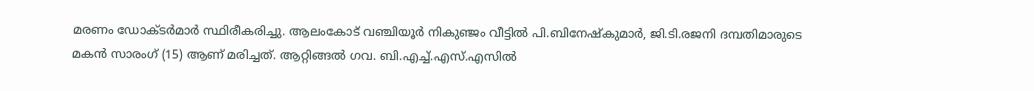മരണം ഡോക്ടര്‍മാര്‍ സ്ഥിരീകരിച്ചു. ആലംകോട് വഞ്ചിയൂര്‍ നികുഞ്ജം വീട്ടില്‍ പി.ബിനേഷ്‌കുമാര്‍, ജി.ടി.രജനി ദമ്പതിമാരുടെ മകന്‍ സാരംഗ് (15) ആണ് മരിച്ചത്. ആറ്റിങ്ങല്‍ ഗവ. ബി.എച്ച്.എസ്.എസില്‍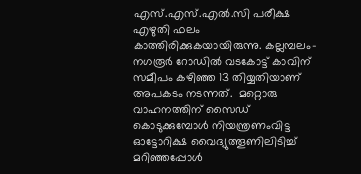എസ്.എസ്.എല്‍.സി പരീക്ഷ എഴുതി ഫലം കാത്തിരിക്കുകയായിരുന്നു. കല്ലമ്പലം-നഗരൂര്‍ റോഡില്‍ വടകോട്ട് കാവിന് സമീപം കഴിഞ്ഞ 13 തിയ്യതിയാണ് അപകടം നടന്നത്.  മറ്റൊരു വാഹനത്തിന് സൈഡ് കൊടുക്കുമ്പോള്‍ നിയന്ത്രണംവിട്ട ഓട്ടോറിക്ഷ വൈദ്യുത്തൂണിലിടിച്ച് മറിഞ്ഞപ്പോള്‍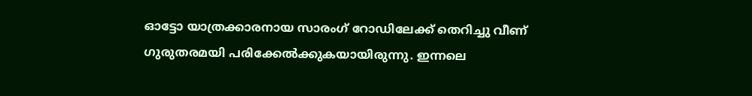ഓട്ടോ യാത്രക്കാരനായ സാരംഗ് റോഡിലേക്ക് തെറിച്ചു വീണ് ഗുരുതരമയി പരിക്കേല്‍ക്കുകയായിരുന്നു. ഇന്നലെ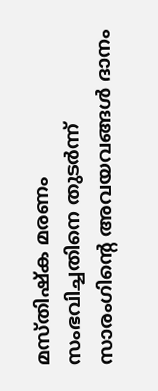മസ്തിഷ്‌ക മരണം സംഭവിച്ചതിനെ തുടര്‍ന്ന് സാരംഗിന്റെ അവയവങ്ങള്‍ ദാനം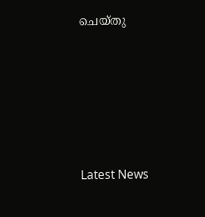ചെയ്തു





Latest News